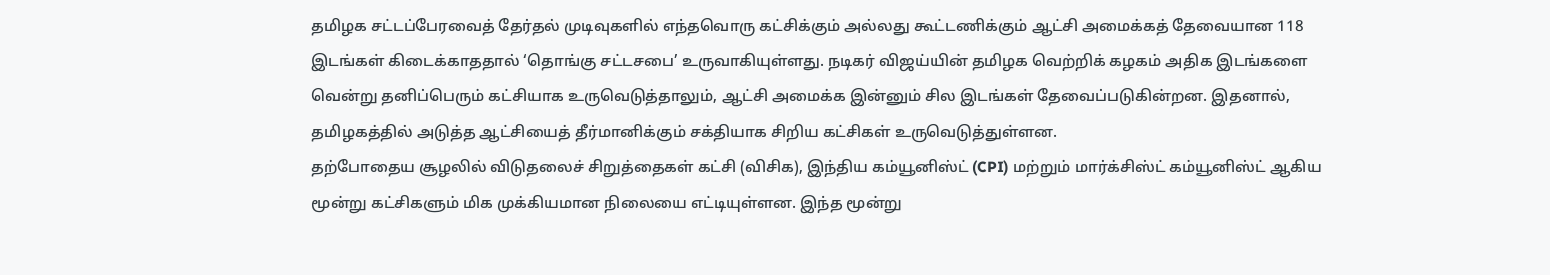தமிழக சட்டப்பேரவைத் தேர்தல் முடிவுகளில் எந்தவொரு கட்சிக்கும் அல்லது கூட்டணிக்கும் ஆட்சி அமைக்கத் தேவையான 118 இடங்கள் கிடைக்காததால் ‘தொங்கு சட்டசபை’ உருவாகியுள்ளது. நடிகர் விஜய்யின் தமிழக வெற்றிக் கழகம் அதிக இடங்களை வென்று தனிப்பெரும் கட்சியாக உருவெடுத்தாலும், ஆட்சி அமைக்க இன்னும் சில இடங்கள் தேவைப்படுகின்றன. இதனால், தமிழகத்தில் அடுத்த ஆட்சியைத் தீர்மானிக்கும் சக்தியாக சிறிய கட்சிகள் உருவெடுத்துள்ளன.
தற்போதைய சூழலில் விடுதலைச் சிறுத்தைகள் கட்சி (விசிக), இந்திய கம்யூனிஸ்ட் (CPI) மற்றும் மார்க்சிஸ்ட் கம்யூனிஸ்ட் ஆகிய மூன்று கட்சிகளும் மிக முக்கியமான நிலையை எட்டியுள்ளன. இந்த மூன்று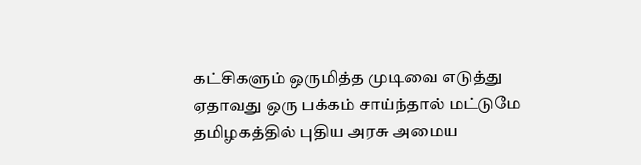கட்சிகளும் ஒருமித்த முடிவை எடுத்து ஏதாவது ஒரு பக்கம் சாய்ந்தால் மட்டுமே தமிழகத்தில் புதிய அரசு அமைய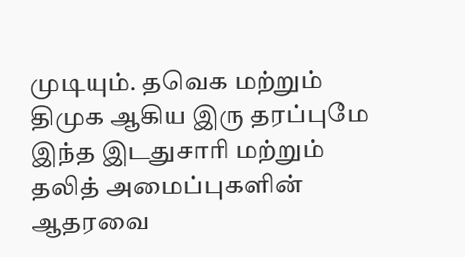முடியும். தவெக மற்றும் திமுக ஆகிய இரு தரப்புமே இந்த இடதுசாரி மற்றும் தலித் அமைப்புகளின் ஆதரவை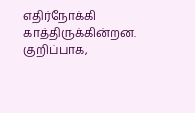எதிர்நோக்கி காத்திருக்கின்றன.
குறிப்பாக,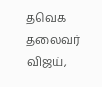தவெக தலைவர் விஜய்,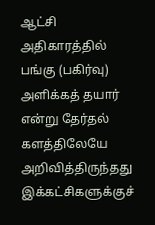ஆட்சி அதிகாரத்தில் பங்கு (பகிர்வு) அளிக்கத் தயார் என்று தேர்தல் களத்திலேயே அறிவித்திருந்தது இக்கட்சிகளுக்குச்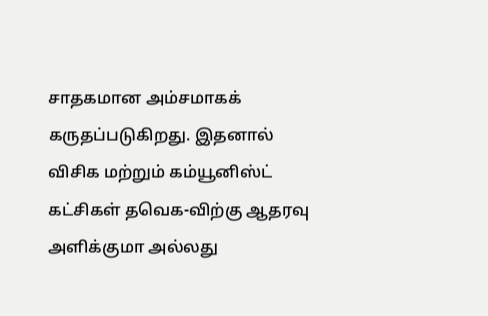சாதகமான அம்சமாகக் கருதப்படுகிறது. இதனால் விசிக மற்றும் கம்யூனிஸ்ட் கட்சிகள் தவெக-விற்கு ஆதரவு அளிக்குமா அல்லது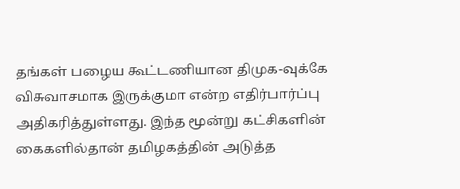தங்கள் பழைய கூட்டணியான திமுக-வுக்கே விசுவாசமாக இருக்குமா என்ற எதிர்பார்ப்பு அதிகரித்துள்ளது. இந்த மூன்று கட்சிகளின் கைகளில்தான் தமிழகத்தின் அடுத்த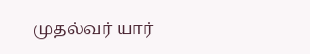முதல்வர் யார்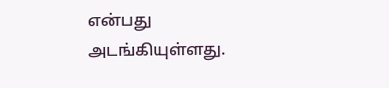என்பது அடங்கியுள்ளது.